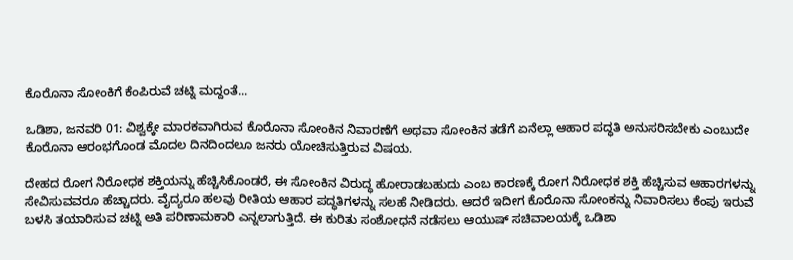ಕೊರೊನಾ ಸೋಂಕಿಗೆ ಕೆಂಪಿರುವೆ ಚಟ್ನಿ ಮದ್ದಂತೆ...

ಒಡಿಶಾ, ಜನವರಿ 01: ವಿಶ್ವಕ್ಕೇ ಮಾರಕವಾಗಿರುವ ಕೊರೊನಾ ಸೋಂಕಿನ ನಿವಾರಣೆಗೆ ಅಥವಾ ಸೋಂಕಿನ ತಡೆಗೆ ಏನೆಲ್ಲಾ ಆಹಾರ ಪದ್ಧತಿ ಅನುಸರಿಸಬೇಕು ಎಂಬುದೇ ಕೊರೊನಾ ಆರಂಭಗೊಂಡ ಮೊದಲ ದಿನದಿಂದಲೂ ಜನರು ಯೋಚಿಸುತ್ತಿರುವ ವಿಷಯ.

ದೇಹದ ರೋಗ ನಿರೋಧಕ ಶಕ್ತಿಯನ್ನು ಹೆಚ್ಚಿಸಿಕೊಂಡರೆ, ಈ ಸೋಂಕಿನ ವಿರುದ್ಧ ಹೋರಾಡಬಹುದು ಎಂಬ ಕಾರಣಕ್ಕೆ ರೋಗ ನಿರೋಧಕ ಶಕ್ತಿ ಹೆಚ್ಚಿಸುವ ಆಹಾರಗಳನ್ನು ಸೇವಿಸುವವರೂ ಹೆಚ್ಚಾದರು. ವೈದ್ಯರೂ ಹಲವು ರೀತಿಯ ಆಹಾರ ಪದ್ಧತಿಗಳನ್ನು ಸಲಹೆ ನೀಡಿದರು. ಆದರೆ ಇದೀಗ ಕೊರೊನಾ ಸೋಂಕನ್ನು ನಿವಾರಿಸಲು ಕೆಂಪು ಇರುವೆ ಬಳಸಿ ತಯಾರಿಸುವ ಚಟ್ನಿ ಅತಿ ಪರಿಣಾಮಕಾರಿ ಎನ್ನಲಾಗುತ್ತಿದೆ. ಈ ಕುರಿತು ಸಂಶೋಧನೆ ನಡೆಸಲು ಆಯುಷ್ ಸಚಿವಾಲಯಕ್ಕೆ ಒಡಿಶಾ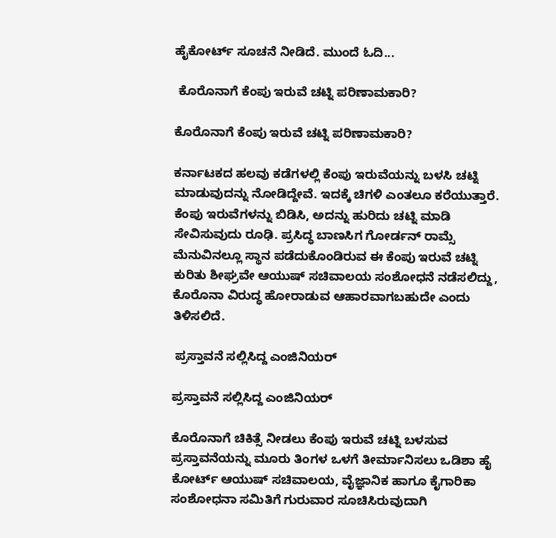ಹೈಕೋರ್ಟ್ ಸೂಚನೆ ನೀಡಿದೆ. ಮುಂದೆ ಓದಿ...

 ಕೊರೊನಾಗೆ ಕೆಂಪು ಇರುವೆ ಚಟ್ನಿ ಪರಿಣಾಮಕಾರಿ?

ಕೊರೊನಾಗೆ ಕೆಂಪು ಇರುವೆ ಚಟ್ನಿ ಪರಿಣಾಮಕಾರಿ?

ಕರ್ನಾಟಕದ ಹಲವು ಕಡೆಗಳಲ್ಲಿ ಕೆಂಪು ಇರುವೆಯನ್ನು ಬಳಸಿ ಚಟ್ನಿ ಮಾಡುವುದನ್ನು ನೋಡಿದ್ದೇವೆ. ಇದಕ್ಕೆ ಚಿಗಳಿ ಎಂತಲೂ ಕರೆಯುತ್ತಾರೆ. ಕೆಂಪು ಇರುವೆಗಳನ್ನು ಬಿಡಿಸಿ, ಅದನ್ನು ಹುರಿದು ಚಟ್ನಿ ಮಾಡಿ ಸೇವಿಸುವುದು ರೂಢಿ. ಪ್ರಸಿದ್ಧ ಬಾಣಸಿಗ ಗೋರ್ಡನ್ ರಾಮ್ಸೆ ಮೆನುವಿನಲ್ಲೂ ಸ್ಥಾನ ಪಡೆದುಕೊಂಡಿರುವ ಈ ಕೆಂಪು ಇರುವೆ ಚಟ್ನಿ ಕುರಿತು ಶೀಘ್ರವೇ ಆಯುಷ್ ಸಚಿವಾಲಯ ಸಂಶೋಧನೆ ನಡೆಸಲಿದ್ದು, ಕೊರೊನಾ ವಿರುದ್ಧ ಹೋರಾಡುವ ಆಹಾರವಾಗಬಹುದೇ ಎಂದು ತಿಳಿಸಲಿದೆ.

 ಪ್ರಸ್ತಾವನೆ ಸಲ್ಲಿಸಿದ್ದ ಎಂಜಿನಿಯರ್

ಪ್ರಸ್ತಾವನೆ ಸಲ್ಲಿಸಿದ್ದ ಎಂಜಿನಿಯರ್

ಕೊರೊನಾಗೆ ಚಿಕಿತ್ಸೆ ನೀಡಲು ಕೆಂಪು ಇರುವೆ ಚಟ್ನಿ ಬಳಸುವ ಪ್ರಸ್ತಾವನೆಯನ್ನು ಮೂರು ತಿಂಗಳ ಒಳಗೆ ತೀರ್ಮಾನಿಸಲು ಒಡಿಶಾ ಹೈ ಕೋರ್ಟ್ ಆಯುಷ್ ಸಚಿವಾಲಯ, ವೈಜ್ಞಾನಿಕ ಹಾಗೂ ಕೈಗಾರಿಕಾ ಸಂಶೋಧನಾ ಸಮಿತಿಗೆ ಗುರುವಾರ ಸೂಚಿಸಿರುವುದಾಗಿ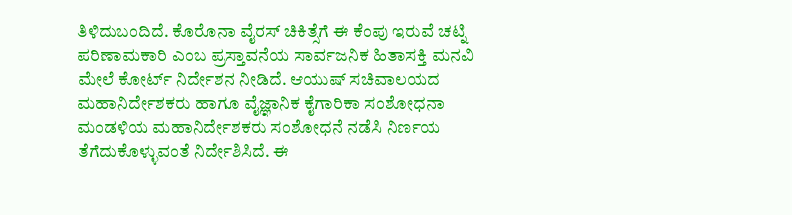ತಿಳಿದುಬಂದಿದೆ. ಕೊರೊನಾ ವೈರಸ್ ಚಿಕಿತ್ಸೆಗೆ ಈ ಕೆಂಪು ಇರುವೆ ಚಟ್ನಿ ಪರಿಣಾಮಕಾರಿ ಎಂಬ ಪ್ರಸ್ತಾವನೆಯ ಸಾರ್ವಜನಿಕ ಹಿತಾಸಕ್ತಿ ಮನವಿ ಮೇಲೆ ಕೋರ್ಟ್ ನಿರ್ದೇಶನ ನೀಡಿದೆ. ಆಯುಷ್ ಸಚಿವಾಲಯದ ಮಹಾನಿರ್ದೇಶಕರು ಹಾಗೂ ವೈಜ್ಞಾನಿಕ ಕೈಗಾರಿಕಾ ಸಂಶೋಧನಾ ಮಂಡಳಿಯ ಮಹಾನಿರ್ದೇಶಕರು ಸಂಶೋಧನೆ ನಡೆಸಿ ನಿರ್ಣಯ ತೆಗೆದುಕೊಳ್ಳುವಂತೆ ನಿರ್ದೇಶಿಸಿದೆ. ಈ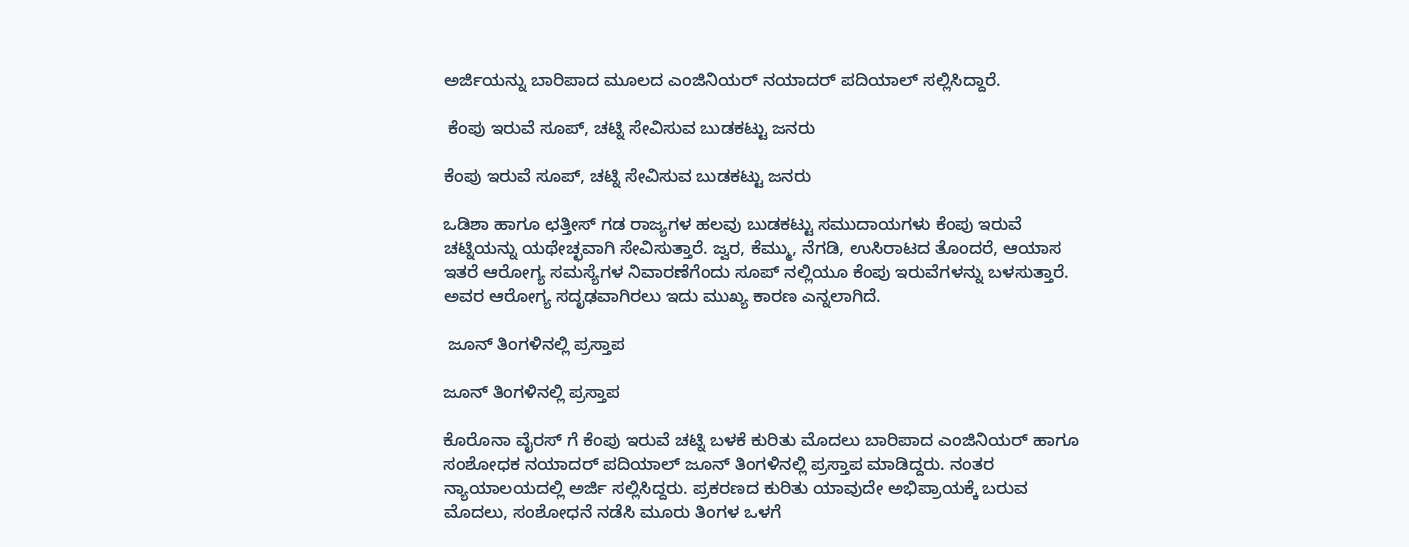ಅರ್ಜಿಯನ್ನು ಬಾರಿಪಾದ ಮೂಲದ ಎಂಜಿನಿಯರ್ ನಯಾದರ್ ಪದಿಯಾಲ್ ಸಲ್ಲಿಸಿದ್ದಾರೆ.

 ಕೆಂಪು ಇರುವೆ ಸೂಪ್, ಚಟ್ನಿ ಸೇವಿಸುವ ಬುಡಕಟ್ಟು ಜನರು

ಕೆಂಪು ಇರುವೆ ಸೂಪ್, ಚಟ್ನಿ ಸೇವಿಸುವ ಬುಡಕಟ್ಟು ಜನರು

ಒಡಿಶಾ ಹಾಗೂ ಛತ್ತೀಸ್ ಗಡ ರಾಜ್ಯಗಳ ಹಲವು ಬುಡಕಟ್ಟು ಸಮುದಾಯಗಳು ಕೆಂಪು ಇರುವೆ ಚಟ್ನಿಯನ್ನು ಯಥೇಚ್ಛವಾಗಿ ಸೇವಿಸುತ್ತಾರೆ. ಜ್ವರ, ಕೆಮ್ಮು, ನೆಗಡಿ, ಉಸಿರಾಟದ ತೊಂದರೆ, ಆಯಾಸ ಇತರೆ ಆರೋಗ್ಯ ಸಮಸ್ಯೆಗಳ ನಿವಾರಣೆಗೆಂದು ಸೂಪ್ ನಲ್ಲಿಯೂ ಕೆಂಪು ಇರುವೆಗಳನ್ನು ಬಳಸುತ್ತಾರೆ. ಅವರ ಆರೋಗ್ಯ ಸದೃಢವಾಗಿರಲು ಇದು ಮುಖ್ಯ ಕಾರಣ ಎನ್ನಲಾಗಿದೆ.

 ಜೂನ್ ತಿಂಗಳಿನಲ್ಲಿ ಪ್ರಸ್ತಾಪ

ಜೂನ್ ತಿಂಗಳಿನಲ್ಲಿ ಪ್ರಸ್ತಾಪ

ಕೊರೊನಾ ವೈರಸ್ ಗೆ ಕೆಂಪು ಇರುವೆ ಚಟ್ನಿ ಬಳಕೆ ಕುರಿತು ಮೊದಲು ಬಾರಿಪಾದ ಎಂಜಿನಿಯರ್ ಹಾಗೂ ಸಂಶೋಧಕ ನಯಾದರ್ ಪದಿಯಾಲ್ ಜೂನ್ ತಿಂಗಳಿನಲ್ಲಿ ಪ್ರಸ್ತಾಪ ಮಾಡಿದ್ದರು. ನಂತರ ನ್ಯಾಯಾಲಯದಲ್ಲಿ ಅರ್ಜಿ ಸಲ್ಲಿಸಿದ್ದರು. ಪ್ರಕರಣದ ಕುರಿತು ಯಾವುದೇ ಅಭಿಪ್ರಾಯಕ್ಕೆ ಬರುವ ಮೊದಲು, ಸಂಶೋಧನೆ ನಡೆಸಿ ಮೂರು ತಿಂಗಳ ಒಳಗೆ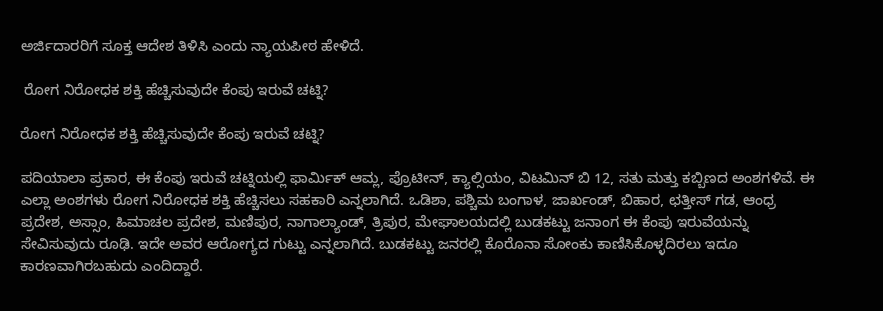ಅರ್ಜಿದಾರರಿಗೆ ಸೂಕ್ತ ಆದೇಶ ತಿಳಿಸಿ ಎಂದು ನ್ಯಾಯಪೀಠ ಹೇಳಿದೆ.

 ರೋಗ ನಿರೋಧಕ ಶಕ್ತಿ ಹೆಚ್ಚಿಸುವುದೇ ಕೆಂಪು ಇರುವೆ ಚಟ್ನಿ?

ರೋಗ ನಿರೋಧಕ ಶಕ್ತಿ ಹೆಚ್ಚಿಸುವುದೇ ಕೆಂಪು ಇರುವೆ ಚಟ್ನಿ?

ಪದಿಯಾಲಾ ಪ್ರಕಾರ, ಈ ಕೆಂಪು ಇರುವೆ ಚಟ್ನಿಯಲ್ಲಿ ಫಾರ್ಮಿಕ್ ಆಮ್ಲ, ಪ್ರೊಟೀನ್, ಕ್ಯಾಲ್ಸಿಯಂ, ವಿಟಮಿನ್ ಬಿ 12, ಸತು ಮತ್ತು ಕಬ್ಬಿಣದ ಅಂಶಗಳಿವೆ. ಈ ಎಲ್ಲಾ ಅಂಶಗಳು ರೋಗ ನಿರೋಧಕ ಶಕ್ತಿ ಹೆಚ್ಚಿಸಲು ಸಹಕಾರಿ ಎನ್ನಲಾಗಿದೆ. ಒಡಿಶಾ, ಪಶ್ಚಿಮ ಬಂಗಾಳ, ಜಾರ್ಖಂಡ್, ಬಿಹಾರ, ಛತ್ತೀಸ್ ಗಡ, ಆಂಧ್ರ ಪ್ರದೇಶ, ಅಸ್ಸಾಂ, ಹಿಮಾಚಲ ಪ್ರದೇಶ, ಮಣಿಪುರ, ನಾಗಾಲ್ಯಾಂಡ್, ತ್ರಿಪುರ, ಮೇಘಾಲಯದಲ್ಲಿ ಬುಡಕಟ್ಟು ಜನಾಂಗ ಈ ಕೆಂಪು ಇರುವೆಯನ್ನು ಸೇವಿಸುವುದು ರೂಢಿ. ಇದೇ ಅವರ ಆರೋಗ್ಯದ ಗುಟ್ಟು ಎನ್ನಲಾಗಿದೆ. ಬುಡಕಟ್ಟು ಜನರಲ್ಲಿ ಕೊರೊನಾ ಸೋಂಕು ಕಾಣಿಸಿಕೊಳ್ಳದಿರಲು ಇದೂ ಕಾರಣವಾಗಿರಬಹುದು ಎಂದಿದ್ದಾರೆ.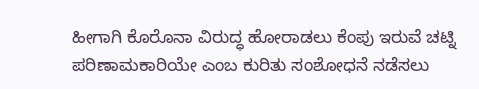ಹೀಗಾಗಿ ಕೊರೊನಾ ವಿರುದ್ಧ ಹೋರಾಡಲು ಕೆಂಪು ಇರುವೆ ಚಟ್ನಿ ಪರಿಣಾಮಕಾರಿಯೇ ಎಂಬ ಕುರಿತು ಸಂಶೋಧನೆ ನಡೆಸಲು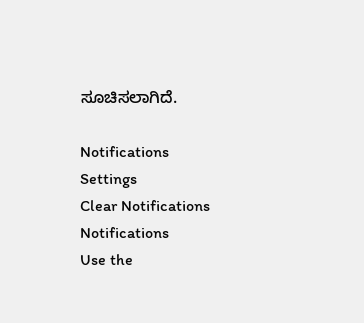ಸೂಚಿಸಲಾಗಿದೆ.

Notifications
Settings
Clear Notifications
Notifications
Use the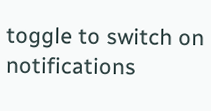toggle to switch on notifications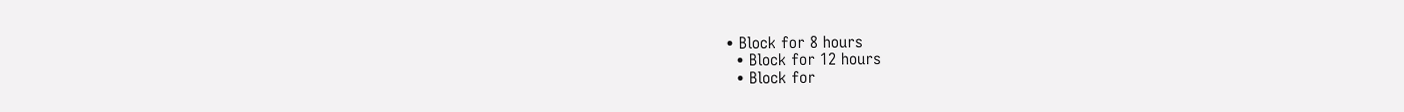• Block for 8 hours
  • Block for 12 hours
  • Block for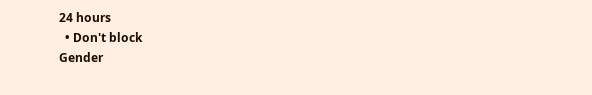24 hours
  • Don't block
Gender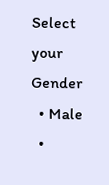Select your Gender
  • Male
  •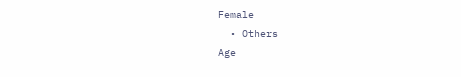Female
  • Others
Age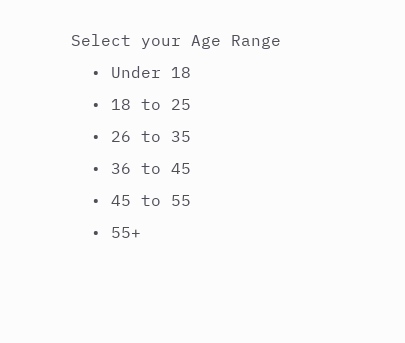Select your Age Range
  • Under 18
  • 18 to 25
  • 26 to 35
  • 36 to 45
  • 45 to 55
  • 55+